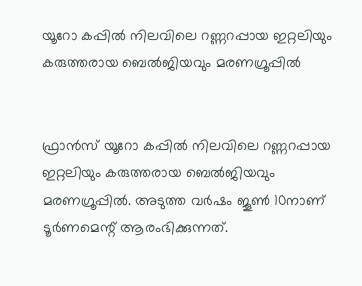യൂറോ കപ്പില്‍ നിലവിലെ റണ്ണറപ്പായ ഇറ്റലിയും കരുത്തരായ ബെല്‍ജിയവും മരണഗ്രൂപ്പില്‍


ഫ്രാന്‍സ് യൂറോ കപ്പില്‍ നിലവിലെ റണ്ണറപ്പായ ഇറ്റലിയും കരുത്തരായ ബെല്‍ജിയവും മരണഗ്രൂപ്പില്‍. അടുത്ത വര്‍ഷം ജൂണ്‍ 10നാണ് ടൂര്‍ണമെന്റ് ആരംഭിക്കുന്നത്.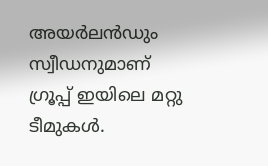അയര്‍ലന്‍ഡും സ്വീഡനുമാണ് ഗ്രൂപ്പ് ഇയിലെ മറ്റു ടീമുകള്‍.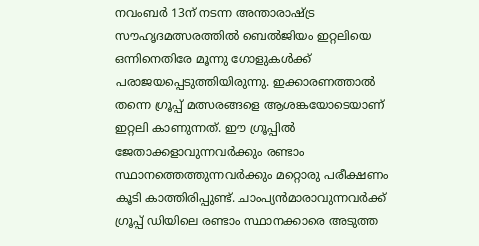നവംബര്‍ 13ന് നടന്ന അന്താരാഷ്ട്ര സൗഹൃദമത്സരത്തില്‍ ബെല്‍ജിയം ഇറ്റലിയെ ഒന്നിനെതിരേ മൂന്നു ഗോളുകള്‍ക്ക് പരാജയപ്പെടുത്തിയിരുന്നു. ഇക്കാരണത്താല്‍ തന്നെ ഗ്രൂപ്പ് മത്സരങ്ങളെ ആശങ്കയോടെയാണ് ഇറ്റലി കാണുന്നത്. ഈ ഗ്രൂപ്പില്‍ ജേതാക്കളാവുന്നവര്‍ക്കും രണ്ടാം സ്ഥാനത്തെത്തുന്നവര്‍ക്കും മറ്റൊരു പരീക്ഷണം കൂടി കാത്തിരിപ്പുണ്ട്. ചാംപ്യന്‍മാരാവുന്നവര്‍ക്ക് ഗ്രൂപ്പ് ഡിയിലെ രണ്ടാം സ്ഥാനക്കാരെ അടുത്ത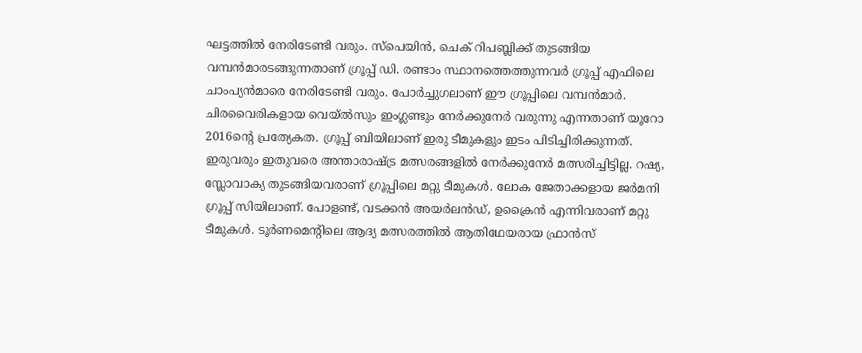ഘട്ടത്തില്‍ നേരിടേണ്ടി വരും. സ്‌പെയിന്‍, ചെക് റിപബ്ലിക്ക് തുടങ്ങിയ വമ്പന്‍മാരടങ്ങുന്നതാണ് ഗ്രൂപ്പ് ഡി. രണ്ടാം സ്ഥാനത്തെത്തുന്നവര്‍ ഗ്രൂപ്പ് എഫിലെ ചാംപ്യന്‍മാരെ നേരിടേണ്ടി വരും. പോര്‍ച്ചുഗലാണ് ഈ ഗ്രൂപ്പിലെ വമ്പന്‍മാര്‍.
ചിരവൈരികളായ വെയ്ല്‍സും ഇംഗ്ലണ്ടും നേര്‍ക്കുനേര്‍ വരുന്നു എന്നതാണ് യൂറോ 2016ന്റെ പ്രത്യേകത. ഗ്രൂപ്പ് ബിയിലാണ് ഇരു ടീമുകളും ഇടം പിടിച്ചിരിക്കുന്നത്. ഇരുവരും ഇതുവരെ അന്താരാഷ്ട്ര മത്സരങ്ങളില്‍ നേര്‍ക്കുനേര്‍ മത്സരിച്ചിട്ടില്ല. റഷ്യ, സ്ലോവാക്യ തുടങ്ങിയവരാണ് ഗ്രൂപ്പിലെ മറ്റു ടീമുകള്‍. ലോക ജേതാക്കളായ ജര്‍മനി ഗ്രൂപ്പ് സിയിലാണ്. പോളണ്ട്, വടക്കന്‍ അയര്‍ലന്‍ഡ്, ഉക്രൈന്‍ എന്നിവരാണ് മറ്റു ടീമുകള്‍. ടൂര്‍ണമെന്റിലെ ആദ്യ മത്സരത്തില്‍ ആതിഥേയരായ ഫ്രാന്‍സ്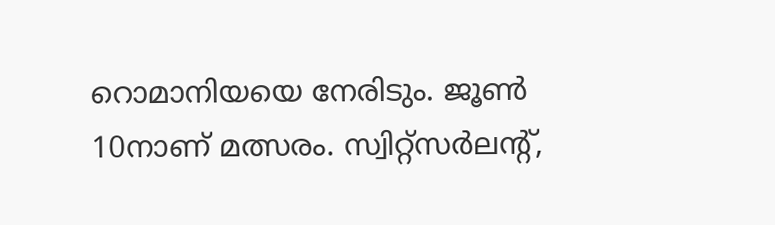റൊമാനിയയെ നേരിടും. ജൂണ്‍ 10നാണ് മത്സരം. സ്വിറ്റ്‌സര്‍ലന്റ്,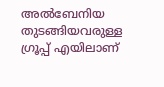അല്‍ബേനിയ തുടങ്ങിയവരുള്ള ഗ്രൂപ്പ് എയിലാണ്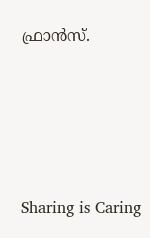ഫ്രാന്‍സ്.




Sharing is Caring